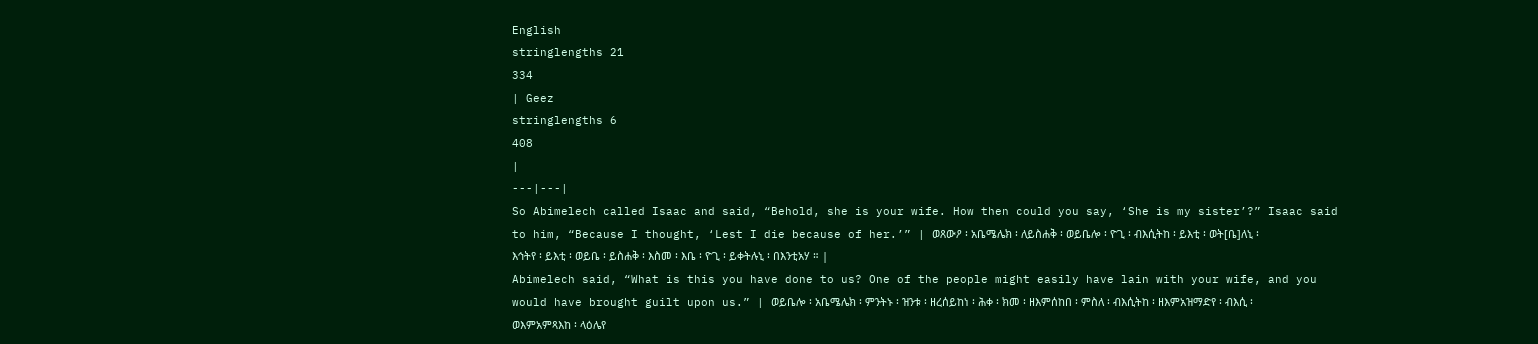English
stringlengths 21
334
| Geez
stringlengths 6
408
|
---|---|
So Abimelech called Isaac and said, “Behold, she is your wife. How then could you say, ‘She is my sister’?” Isaac said to him, “Because I thought, ‘Lest I die because of her.’” | ወጸውዖ ፡ አቤሜሌክ ፡ ለይስሐቅ ፡ ወይቤሎ ፡ ዮጊ ፡ ብእሲትከ ፡ ይእቲ ፡ ወት[ቤ]ለኒ ፡ እኅትየ ፡ ይእቲ ፡ ወይቤ ፡ ይስሐቅ ፡ እስመ ፡ እቤ ፡ ዮጊ ፡ ይቀትሉኒ ፡ በእንቲአሃ ። |
Abimelech said, “What is this you have done to us? One of the people might easily have lain with your wife, and you would have brought guilt upon us.” | ወይቤሎ ፡ አቤሜሌክ ፡ ምንትኑ ፡ ዝንቱ ፡ ዘረሰይከነ ፡ ሕቀ ፡ ክመ ፡ ዘእምሰከበ ፡ ምስለ ፡ ብእሲትከ ፡ ዘእምአዝማድየ ፡ ብእሲ ፡ ወእምአምጻእከ ፡ ላዕሌየ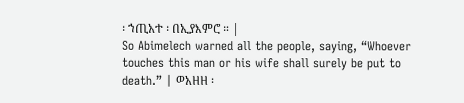፡ ኀጢአተ ፡ በኢያእምሮ ። |
So Abimelech warned all the people, saying, “Whoever touches this man or his wife shall surely be put to death.” | ወአዘዘ ፡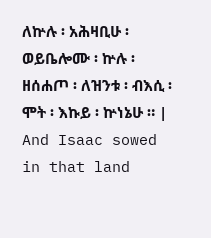ለኵሉ ፡ አሕዛቢሁ ፡ ወይቤሎሙ ፡ ኵሉ ፡ ዘሰሐጦ ፡ ለዝንቱ ፡ ብእሲ ፡ ሞት ፡ እኩይ ፡ ኵነኔሁ ። |
And Isaac sowed in that land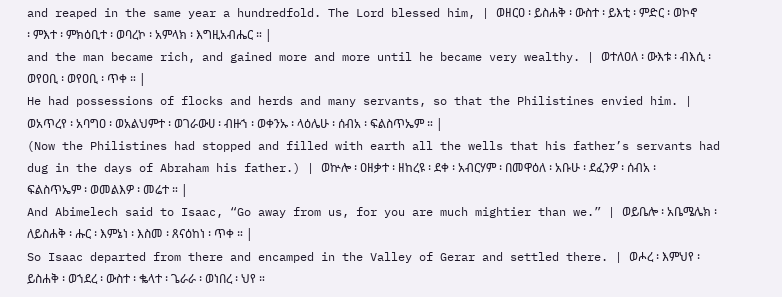and reaped in the same year a hundredfold. The Lord blessed him, | ወዘርዐ ፡ ይስሐቅ ፡ ውስተ ፡ ይእቲ ፡ ምድር ፡ ወኮኖ ፡ ምእተ ፡ ምክዕቢተ ፡ ወባረኮ ፡ አምላክ ፡ እግዚአብሔር ። |
and the man became rich, and gained more and more until he became very wealthy. | ወተለዐለ ፡ ውእቱ ፡ ብእሲ ፡ ወየዐቢ ፡ ወየዐቢ ፡ ጥቀ ። |
He had possessions of flocks and herds and many servants, so that the Philistines envied him. | ወአጥረየ ፡ አባግዐ ፡ ወአልህምተ ፡ ወገራውሀ ፡ ብዙኀ ፡ ወቀንኡ ፡ ላዕሌሁ ፡ ሰብአ ፡ ፍልስጥኤም ። |
(Now the Philistines had stopped and filled with earth all the wells that his father’s servants had dug in the days of Abraham his father.) | ወኵሎ ፡ ዐዘቃተ ፡ ዘከረዩ ፡ ደቀ ፡ አብርሃም ፡ በመዋዕለ ፡ አቡሁ ፡ ደፈንዎ ፡ ሰብአ ፡ ፍልስጥኤም ፡ ወመልእዎ ፡ መሬተ ። |
And Abimelech said to Isaac, “Go away from us, for you are much mightier than we.” | ወይቤሎ ፡ አቤሜሌክ ፡ ለይስሐቅ ፡ ሑር ፡ እምኔነ ፡ እስመ ፡ ጸናዕከነ ፡ ጥቀ ። |
So Isaac departed from there and encamped in the Valley of Gerar and settled there. | ወሖረ ፡ እምህየ ፡ ይስሐቅ ፡ ወኀደረ ፡ ውስተ ፡ ቈላተ ፡ ጌራራ ፡ ወነበረ ፡ ህየ ።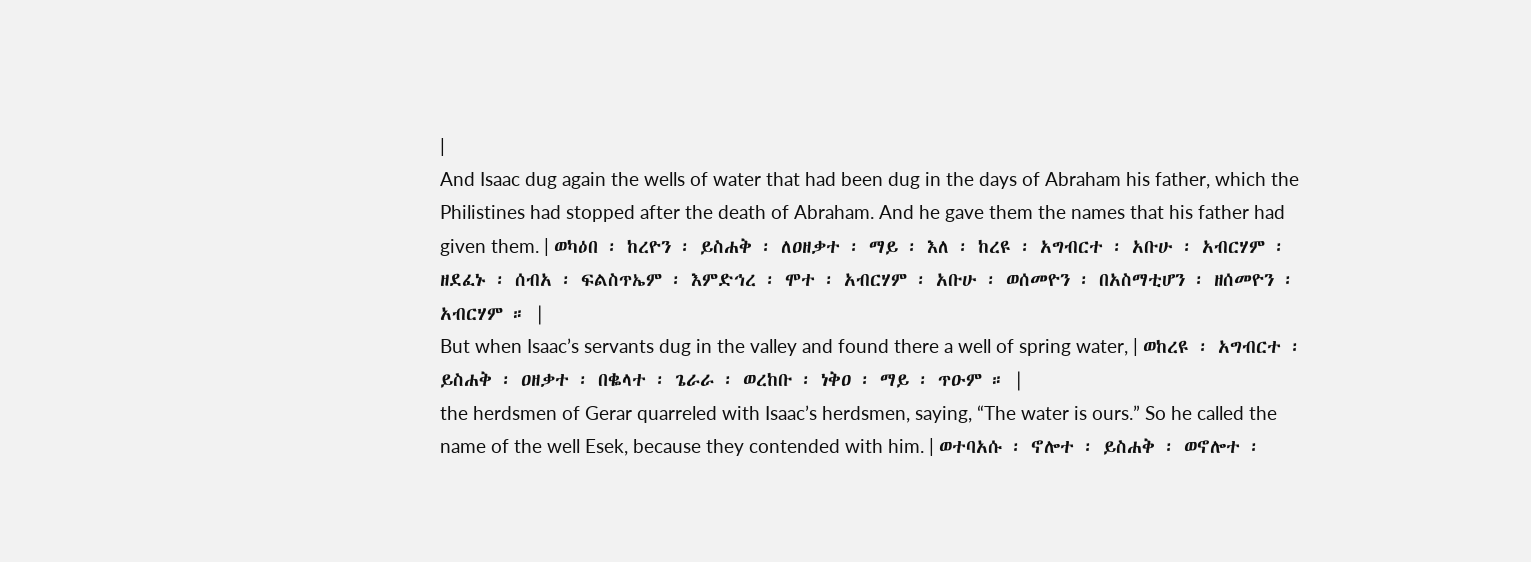|
And Isaac dug again the wells of water that had been dug in the days of Abraham his father, which the Philistines had stopped after the death of Abraham. And he gave them the names that his father had given them. | ወካዕበ ፡ ከረዮን ፡ ይስሐቅ ፡ ለዐዘቃተ ፡ ማይ ፡ እለ ፡ ከረዩ ፡ አግብርተ ፡ አቡሁ ፡ አብርሃም ፡ ዘደፈኑ ፡ ሰብአ ፡ ፍልስጥኤም ፡ እምድኅረ ፡ ሞተ ፡ አብርሃም ፡ አቡሁ ፡ ወሰመዮን ፡ በአስማቲሆን ፡ ዘሰመዮን ፡ አብርሃም ። |
But when Isaac’s servants dug in the valley and found there a well of spring water, | ወከረዩ ፡ አግብርተ ፡ ይስሐቅ ፡ ዐዘቃተ ፡ በቈላተ ፡ ጌራራ ፡ ወረከቡ ፡ ነቅዐ ፡ ማይ ፡ ጥዑም ። |
the herdsmen of Gerar quarreled with Isaac’s herdsmen, saying, “The water is ours.” So he called the name of the well Esek, because they contended with him. | ወተባአሱ ፡ ኖሎተ ፡ ይስሐቅ ፡ ወኖሎተ ፡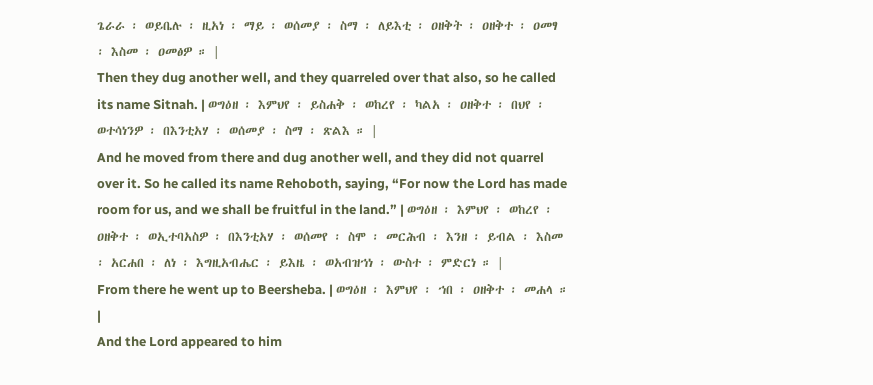ጌራራ ፡ ወይቤሉ ፡ ዚአነ ፡ ማይ ፡ ወሰመያ ፡ ስማ ፡ ለይእቲ ፡ ዐዘቅት ፡ ዐዘቅተ ፡ ዐመፃ ፡ እስመ ፡ ዐመፅዎ ። |
Then they dug another well, and they quarreled over that also, so he called its name Sitnah. | ወግዕዘ ፡ እምህየ ፡ ይስሐቅ ፡ ወከረየ ፡ ካልአ ፡ ዐዘቅተ ፡ በህየ ፡ ወተሳነንዎ ፡ በእንቲአሃ ፡ ወሰመያ ፡ ስማ ፡ ጽልእ ። |
And he moved from there and dug another well, and they did not quarrel over it. So he called its name Rehoboth, saying, “For now the Lord has made room for us, and we shall be fruitful in the land.” | ወግዕዘ ፡ እምህየ ፡ ወከረየ ፡ ዐዘቅተ ፡ ወኢተባአስዎ ፡ በእንቲአሃ ፡ ወሰመየ ፡ ስሞ ፡ መርሕብ ፡ እንዘ ፡ ይብል ፡ እስመ ፡ አርሐበ ፡ ለነ ፡ እግዚአብሔር ፡ ይእዜ ፡ ወአብዝኀነ ፡ ውስተ ፡ ምድርነ ። |
From there he went up to Beersheba. | ወግዕዘ ፡ እምህየ ፡ ኀበ ፡ ዐዘቅተ ፡ መሐላ ። |
And the Lord appeared to him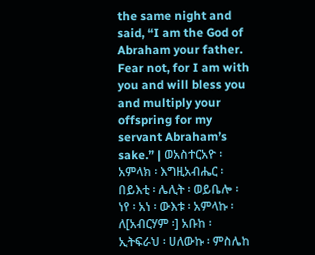the same night and said, “I am the God of Abraham your father. Fear not, for I am with you and will bless you and multiply your offspring for my servant Abraham’s sake.” | ወአስተርአዮ ፡ አምላክ ፡ እግዚአብሔር ፡ በይእቲ ፡ ሌሊት ፡ ወይቤሎ ፡ ነየ ፡ አነ ፡ ውእቱ ፡ አምላኩ ፡ ለ[አብርሃም ፡] አቡከ ፡ ኢትፍራህ ፡ ሀለውኩ ፡ ምስሌከ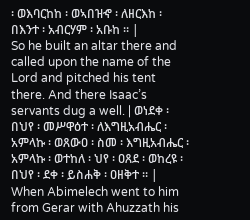፡ ወእባርከከ ፡ ወኣበዝኆ ፡ ለዘርእከ ፡ በእንተ ፡ አብርሃም ፡ አቡከ ። |
So he built an altar there and called upon the name of the Lord and pitched his tent there. And there Isaac’s servants dug a well. | ወነደቀ ፡ በህየ ፡ መሥዋዕተ ፡ ለእግዚአብሔር ፡ አምላኩ ፡ ወጸውዐ ፡ ስመ ፡ እግዚአብሔር ፡ አምላኩ ፡ ወተከለ ፡ ህየ ፡ ዐጸደ ፡ ወከረዩ ፡ በህየ ፡ ደቀ ፡ ይስሐቅ ፡ ዐዘቅተ ። |
When Abimelech went to him from Gerar with Ahuzzath his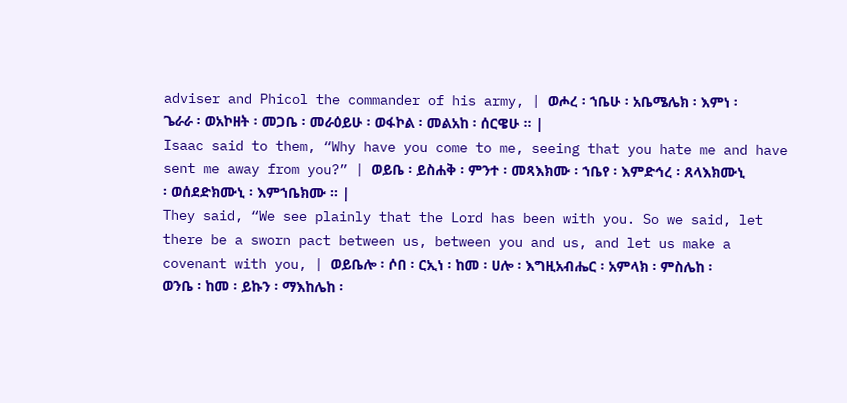adviser and Phicol the commander of his army, | ወሖረ ፡ ኀቤሁ ፡ አቤሜሌክ ፡ እምነ ፡ ጌራራ ፡ ወአኮዘት ፡ መጋቤ ፡ መራዕይሁ ፡ ወፋኮል ፡ መልአከ ፡ ሰርዌሁ ። |
Isaac said to them, “Why have you come to me, seeing that you hate me and have sent me away from you?” | ወይቤ ፡ ይስሐቅ ፡ ምንተ ፡ መጻእክሙ ፡ ኀቤየ ፡ እምድኅረ ፡ ጸላእክሙኒ ፡ ወሰደድክሙኒ ፡ እምኀቤክሙ ። |
They said, “We see plainly that the Lord has been with you. So we said, let there be a sworn pact between us, between you and us, and let us make a covenant with you, | ወይቤሎ ፡ ሶበ ፡ ርኢነ ፡ ከመ ፡ ሀሎ ፡ እግዚአብሔር ፡ አምላክ ፡ ምስሌከ ፡ ወንቤ ፡ ከመ ፡ ይኩን ፡ ማእከሌከ ፡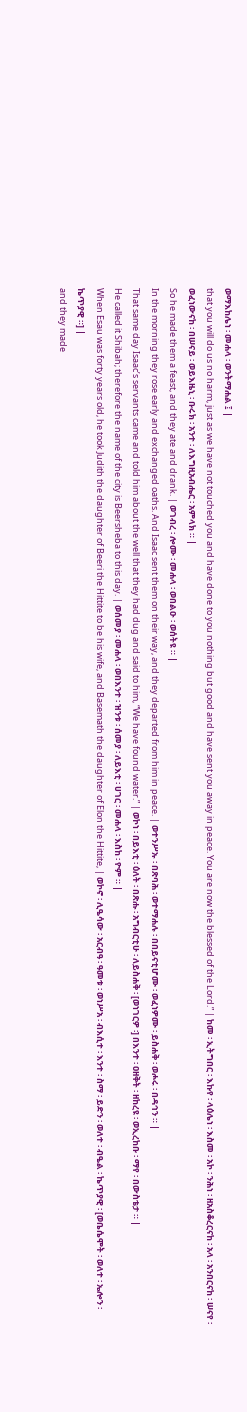ወማእከሌነ ፡ መሐላ ፡ ወንትማሐል ፤ |
that you will do us no harm, just as we have not touched you and have done to you nothing but good and have sent you away in peace. You are now the blessed of the Lord.” | ከመ ፡ ኢትግበር ፡ እኩየ ፡ ላዕሌነ ፡ እስመ ፡ አኮ ፡ ንሕነ ፡ ዘአስቆረርናከ ፡ አላ ፡ አንበርናከ ፡ ሠናየ ፡ ወፈነውናከ ፡ በሠናይ ፡ ወይእዜኒ ፡ ቡሩክ ፡ አንተ ፡ ለእግዚአብሔር ፡ አምላክ ። |
So he made them a feast, and they ate and drank. | ወገብረ ፡ ሎሙ ፡ መሐላ ፡ ወበልዑ ፡ ወሰትዩ ። |
In the morning they rose early and exchanged oaths. And Isaac sent them on their way, and they departed from him in peace. | ወተንሥኡ ፡ በጽባሕ ፡ ወተማሐሉ ፡ በበይናቲሆሙ ፡ ወፈነዎሙ ፡ ይስሐቅ ፡ ወሖሩ ፡ በዳኅን ። |
That same day Isaac’s servants came and told him about the well that they had dug and said to him, “We have found water.” | ወኮነ ፡ በይእቲ ፡ ዕለት ፡ በጽሑ ፡ አግብርቲሁ ፡ ለይስሐቅ ፡ [ወነገርዎ ፡] በእንተ ፡ ዐዘቅት ፡ ዘከረዩ ፡ ወኢረከቡ ፡ ማየ ፡ በውስቴታ ። |
He called it Shibah; therefore the name of the city is Beersheba to this day. | ወሰመያ ፡ መሐላ ፡ ወበእንተ ፡ ዝንቱ ፡ ሰመያ ፡ ለይእቲ ፡ ሀገር ፡ መሐላ ፡ እስከ ፡ ዮም ። |
When Esau was forty years old, he took Judith the daughter of Beeri the Hittite to be his wife, and Basemath the daughter of Elon the Hittite, | ወኮኖ ፡ ሊዔሳው ፡ አርብዓ ፡ ዓመቱ ፡ ወነሥአ ፡ ብእሲተ ፡ እንተ ፡ ስማ ፡ ይድን ፡ ወለተ ፡ ብዔል ፡ ኬጥያዊ ፡ [ወቤሴሞት ፡ ወለተ ፡ ኤሎን ፡ ኬጥያዊ ።] |
and they made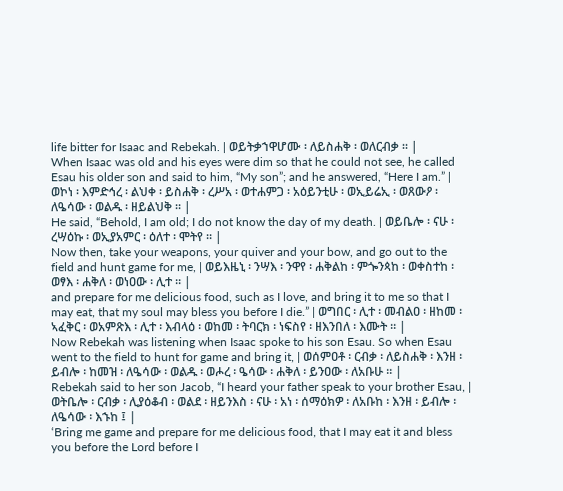life bitter for Isaac and Rebekah. | ወይትቃኀዋሆሙ ፡ ለይስሐቅ ፡ ወለርብቃ ። |
When Isaac was old and his eyes were dim so that he could not see, he called Esau his older son and said to him, “My son”; and he answered, “Here I am.” | ወኮነ ፡ እምድኅረ ፡ ልህቀ ፡ ይስሐቅ ፡ ረሥአ ፡ ወተሐምጋ ፡ አዕይንቲሁ ፡ ወኢይሬኢ ፡ ወጸውዖ ፡ ለዔሳው ፡ ወልዱ ፡ ዘይልህቅ ። |
He said, “Behold, I am old; I do not know the day of my death. | ወይቤሎ ፡ ናሁ ፡ ረሣዕኩ ፡ ወኢያአምር ፡ ዕለተ ፡ ሞትየ ። |
Now then, take your weapons, your quiver and your bow, and go out to the field and hunt game for me, | ወይእዜኒ ፡ ንሣእ ፡ ንዋየ ፡ ሐቅልከ ፡ ምጐንጳከ ፡ ወቀስተከ ፡ ወፃእ ፡ ሐቅለ ፡ ወነዐው ፡ ሊተ ። |
and prepare for me delicious food, such as I love, and bring it to me so that I may eat, that my soul may bless you before I die.” | ወግበር ፡ ሊተ ፡ መብልዐ ፡ ዘከመ ፡ ኣፈቅር ፡ ወአምጽእ ፡ ሊተ ፡ እብላዕ ፡ ወከመ ፡ ትባርክ ፡ ነፍስየ ፡ ዘእንበለ ፡ እሙት ። |
Now Rebekah was listening when Isaac spoke to his son Esau. So when Esau went to the field to hunt for game and bring it, | ወሰምዐቶ ፡ ርብቃ ፡ ለይስሐቅ ፡ እንዘ ፡ ይብሎ ፡ ከመዝ ፡ ለዔሳው ፡ ወልዱ ፡ ወሖረ ፡ ዔሳው ፡ ሐቅለ ፡ ይንዐው ፡ ለአቡሁ ። |
Rebekah said to her son Jacob, “I heard your father speak to your brother Esau, | ወትቤሎ ፡ ርብቃ ፡ ሊያዕቆብ ፡ ወልደ ፡ ዘይንእስ ፡ ናሁ ፡ አነ ፡ ሰማዕክዎ ፡ ለአቡከ ፡ እንዘ ፡ ይብሎ ፡ ለዔሳው ፡ እኁከ ፤ |
‘Bring me game and prepare for me delicious food, that I may eat it and bless you before the Lord before I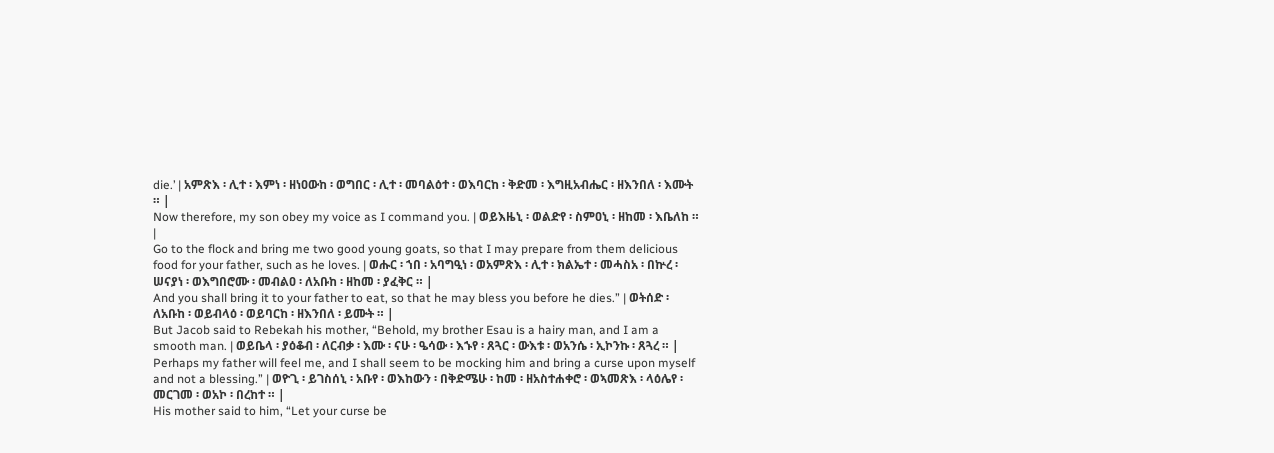die.’ | አምጽእ ፡ ሊተ ፡ እምነ ፡ ዘነዐውከ ፡ ወግበር ፡ ሊተ ፡ መባልዕተ ፡ ወእባርከ ፡ ቅድመ ፡ እግዚአብሔር ፡ ዘእንበለ ፡ እሙት ። |
Now therefore, my son obey my voice as I command you. | ወይእዜኒ ፡ ወልድየ ፡ ስምዐኒ ፡ ዘከመ ፡ እቤለከ ። |
Go to the flock and bring me two good young goats, so that I may prepare from them delicious food for your father, such as he loves. | ወሑር ፡ ኀበ ፡ አባግዒነ ፡ ወአምጽእ ፡ ሊተ ፡ ክልኤተ ፡ መሓስአ ፡ በኵረ ፡ ሠናያነ ፡ ወእግበሮሙ ፡ መብልዐ ፡ ለአቡከ ፡ ዘከመ ፡ ያፈቅር ። |
And you shall bring it to your father to eat, so that he may bless you before he dies.” | ወትሰድ ፡ ለአቡከ ፡ ወይብላዕ ፡ ወይባርከ ፡ ዘእንበለ ፡ ይሙት ። |
But Jacob said to Rebekah his mother, “Behold, my brother Esau is a hairy man, and I am a smooth man. | ወይቤላ ፡ ያዕቆብ ፡ ለርብቃ ፡ እሙ ፡ ናሁ ፡ ዔሳው ፡ እኁየ ፡ ጸጓር ፡ ውእቱ ፡ ወአንሴ ፡ ኢኮንኩ ፡ ጸጓረ ። |
Perhaps my father will feel me, and I shall seem to be mocking him and bring a curse upon myself and not a blessing.” | ወዮጊ ፡ ይገስሰኒ ፡ አቡየ ፡ ወእከውን ፡ በቅድሜሁ ፡ ከመ ፡ ዘአስተሐቀሮ ፡ ወኣመጽእ ፡ ላዕሌየ ፡ መርገመ ፡ ወአኮ ፡ በረከተ ። |
His mother said to him, “Let your curse be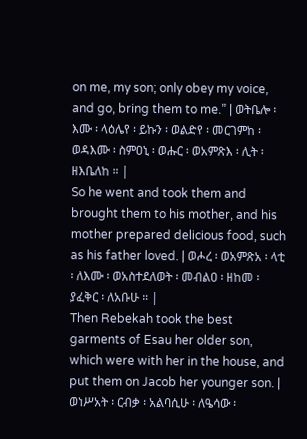on me, my son; only obey my voice, and go, bring them to me.” | ወትቤሎ ፡ እሙ ፡ ላዕሌየ ፡ ይኩን ፡ ወልድየ ፡ መርገምከ ፡ ወዳእሙ ፡ ስምዐኒ ፡ ወሑር ፡ ወአምጽእ ፡ ሊት ፡ ዘእቤለከ ። |
So he went and took them and brought them to his mother, and his mother prepared delicious food, such as his father loved. | ወሖረ ፡ ወአምጽአ ፡ ላቲ ፡ ለእሙ ፡ ወአስተደለወት ፡ መብልዐ ፡ ዘከመ ፡ ያፈቅር ፡ ለአቡሁ ። |
Then Rebekah took the best garments of Esau her older son, which were with her in the house, and put them on Jacob her younger son. | ወነሥአት ፡ ርብቃ ፡ አልባሲሁ ፡ ለዔሳው ፡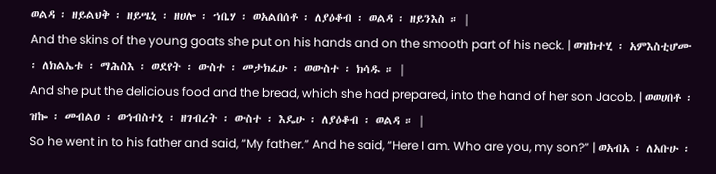ወልዳ ፡ ዘይልህቅ ፡ ዘይሤኒ ፡ ዘሀሎ ፡ ኀቤሃ ፡ ወአልበሰቶ ፡ ለያዕቆብ ፡ ወልዳ ፡ ዘይንእስ ። |
And the skins of the young goats she put on his hands and on the smooth part of his neck. | ወዝክተሂ ፡ አምእስቲሆሙ ፡ ለክልኤቱ ፡ ማሕስእ ፡ ወደየት ፡ ውስተ ፡ መታክፈሁ ፡ ወውስተ ፡ ክሳዱ ። |
And she put the delicious food and the bread, which she had prepared, into the hand of her son Jacob. | ወወሀበቶ ፡ ዝኰ ፡ መብልዐ ፡ ወኅብስተኒ ፡ ዘገብረት ፡ ውስተ ፡ እዴሁ ፡ ለያዕቆብ ፡ ወልዳ ። |
So he went in to his father and said, “My father.” And he said, “Here I am. Who are you, my son?” | ወአብአ ፡ ለአቡሁ ፡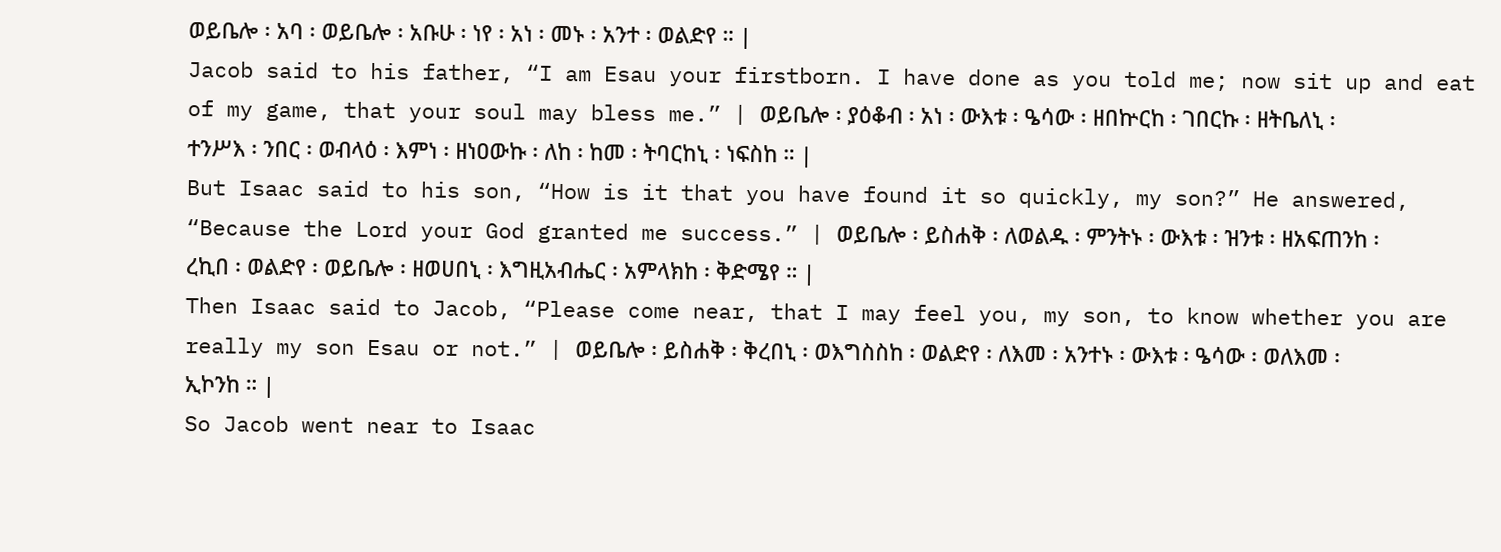ወይቤሎ ፡ አባ ፡ ወይቤሎ ፡ አቡሁ ፡ ነየ ፡ አነ ፡ መኑ ፡ አንተ ፡ ወልድየ ። |
Jacob said to his father, “I am Esau your firstborn. I have done as you told me; now sit up and eat of my game, that your soul may bless me.” | ወይቤሎ ፡ ያዕቆብ ፡ አነ ፡ ውእቱ ፡ ዔሳው ፡ ዘበኵርከ ፡ ገበርኩ ፡ ዘትቤለኒ ፡ ተንሥእ ፡ ንበር ፡ ወብላዕ ፡ እምነ ፡ ዘነዐውኩ ፡ ለከ ፡ ከመ ፡ ትባርከኒ ፡ ነፍስከ ። |
But Isaac said to his son, “How is it that you have found it so quickly, my son?” He answered, “Because the Lord your God granted me success.” | ወይቤሎ ፡ ይስሐቅ ፡ ለወልዱ ፡ ምንትኑ ፡ ውእቱ ፡ ዝንቱ ፡ ዘአፍጠንከ ፡ ረኪበ ፡ ወልድየ ፡ ወይቤሎ ፡ ዘወሀበኒ ፡ እግዚአብሔር ፡ አምላክከ ፡ ቅድሜየ ። |
Then Isaac said to Jacob, “Please come near, that I may feel you, my son, to know whether you are really my son Esau or not.” | ወይቤሎ ፡ ይስሐቅ ፡ ቅረበኒ ፡ ወእግስስከ ፡ ወልድየ ፡ ለእመ ፡ አንተኑ ፡ ውእቱ ፡ ዔሳው ፡ ወለእመ ፡ ኢኮንከ ። |
So Jacob went near to Isaac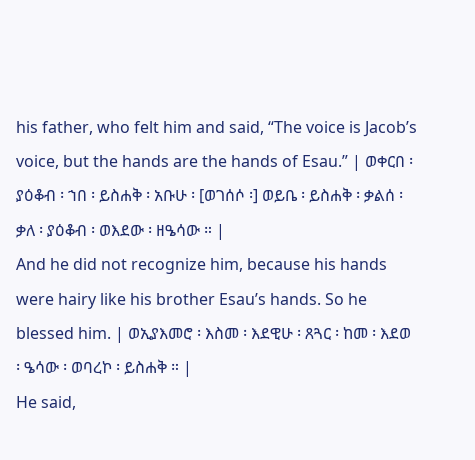his father, who felt him and said, “The voice is Jacob’s voice, but the hands are the hands of Esau.” | ወቀርበ ፡ ያዕቆብ ፡ ኀበ ፡ ይስሐቅ ፡ አቡሁ ፡ [ወገሰሶ ፡] ወይቤ ፡ ይስሐቅ ፡ ቃልሰ ፡ ቃለ ፡ ያዕቆብ ፡ ወእደው ፡ ዘዔሳው ። |
And he did not recognize him, because his hands were hairy like his brother Esau’s hands. So he blessed him. | ወኢያእመሮ ፡ እስመ ፡ እደዊሁ ፡ ጸጓር ፡ ከመ ፡ እደወ ፡ ዔሳው ፡ ወባረኮ ፡ ይስሐቅ ። |
He said,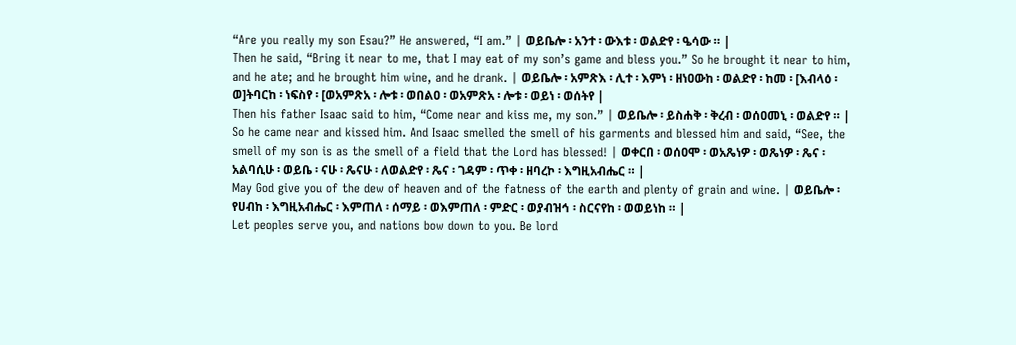“Are you really my son Esau?” He answered, “I am.” | ወይቤሎ ፡ አንተ ፡ ውእቱ ፡ ወልድየ ፡ ዔሳው ። |
Then he said, “Bring it near to me, that I may eat of my son’s game and bless you.” So he brought it near to him, and he ate; and he brought him wine, and he drank. | ወይቤሎ ፡ አምጽእ ፡ ሊተ ፡ እምነ ፡ ዘነዐውከ ፡ ወልድየ ፡ ከመ ፡ [እብላዕ ፡ ወ]ትባርከ ፡ ነፍስየ ፡ [ወአምጽአ ፡ ሎቱ ፡ ወበልዐ ፡ ወአምጽአ ፡ ሎቱ ፡ ወይነ ፡ ወሰትየ |
Then his father Isaac said to him, “Come near and kiss me, my son.” | ወይቤሎ ፡ ይስሐቅ ፡ ቅረብ ፡ ወሰዐመኒ ፡ ወልድየ ። |
So he came near and kissed him. And Isaac smelled the smell of his garments and blessed him and said, “See, the smell of my son is as the smell of a field that the Lord has blessed! | ወቀርበ ፡ ወሰዐሞ ፡ ወአጼነዎ ፡ ወጼነዎ ፡ ጼና ፡ አልባሲሁ ፡ ወይቤ ፡ ናሁ ፡ ጼናሁ ፡ ለወልድየ ፡ ጼና ፡ ገዳም ፡ ጥቀ ፡ ዘባረኮ ፡ እግዚአብሔር ። |
May God give you of the dew of heaven and of the fatness of the earth and plenty of grain and wine. | ወይቤሎ ፡ የሀብከ ፡ እግዚአብሔር ፡ እምጠለ ፡ ሰማይ ፡ ወእምጠለ ፡ ምድር ፡ ወያብዝኅ ፡ ስርናየከ ፡ ወወይነከ ። |
Let peoples serve you, and nations bow down to you. Be lord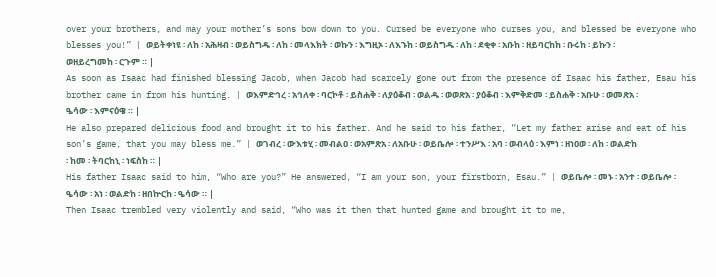over your brothers, and may your mother’s sons bow down to you. Cursed be everyone who curses you, and blessed be everyone who blesses you!” | ወይትቀነዩ ፡ ለከ ፡ አሕዛብ ፡ ወይስግዱ ፡ ለከ ፡ መላእክት ፡ ወኩን ፡ እግዚኦ ፡ ለእኁከ ፡ ወይስግዱ ፡ ለከ ፡ ደቂቀ ፡ አቡከ ፡ ዘይባርከከ ፡ ቡሩከ ፡ ይኩን ፡ ወዘይረግመከ ፡ ርጉም ። |
As soon as Isaac had finished blessing Jacob, when Jacob had scarcely gone out from the presence of Isaac his father, Esau his brother came in from his hunting. | ወእምድኅረ ፡ አኅለቀ ፡ ባርኮቶ ፡ ይስሐቅ ፡ ለያዕቆብ ፡ ወልዱ ፡ ወወጽአ ፡ ያዕቆብ ፡ እምቅድመ ፡ ይስሐቅ ፡ አቡሁ ፡ ወመጽአ ፡ ዔሳው ፡ እምናዕዌ ። |
He also prepared delicious food and brought it to his father. And he said to his father, “Let my father arise and eat of his son’s game, that you may bless me.” | ወገብረ ፡ ውእቱሂ ፡ መብልዐ ፡ ወአምጽአ ፡ ለአቡሁ ፡ ወይቤሎ ፡ ተንሥእ ፡ አባ ፡ ወብላዕ ፡ እምነ ፡ ዘነዐወ ፡ ለከ ፡ ወልድከ ፡ ከመ ፡ ትባርከኒ ፡ ነፍስከ ። |
His father Isaac said to him, “Who are you?” He answered, “I am your son, your firstborn, Esau.” | ወይቤሎ ፡ መኑ ፡ አንተ ፡ ወይቤሎ ፡ ዔሳው ፡ አነ ፡ ወልድከ ፡ ዘበኵርከ ፡ ዔሳው ። |
Then Isaac trembled very violently and said, “Who was it then that hunted game and brought it to me,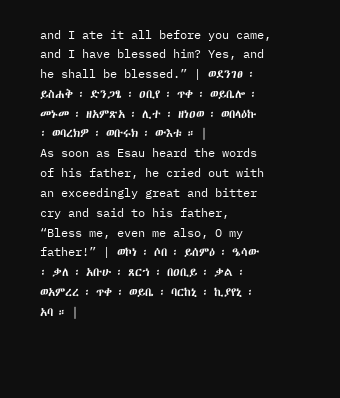and I ate it all before you came, and I have blessed him? Yes, and he shall be blessed.” | ወደንገፀ ፡ ይስሐቅ ፡ ድንጋፄ ፡ ዐቢየ ፡ ጥቀ ፡ ወይቤሎ ፡ መኑመ ፡ ዘአምጽአ ፡ ሊተ ፡ ዘነዐወ ፡ ወበላዕኩ ፡ ወባረክዎ ፡ ወቡሩክ ፡ ውእቱ ። |
As soon as Esau heard the words of his father, he cried out with an exceedingly great and bitter cry and said to his father, “Bless me, even me also, O my father!” | ወኮነ ፡ ሶበ ፡ ይሰምዕ ፡ ዔሳው ፡ ቃለ ፡ አቡሁ ፡ ጸርኀ ፡ በዐቢይ ፡ ቃል ፡ ወአምረረ ፡ ጥቀ ፡ ወይቤ ፡ ባርከኒ ፡ ኪያየኒ ፡ አባ ። |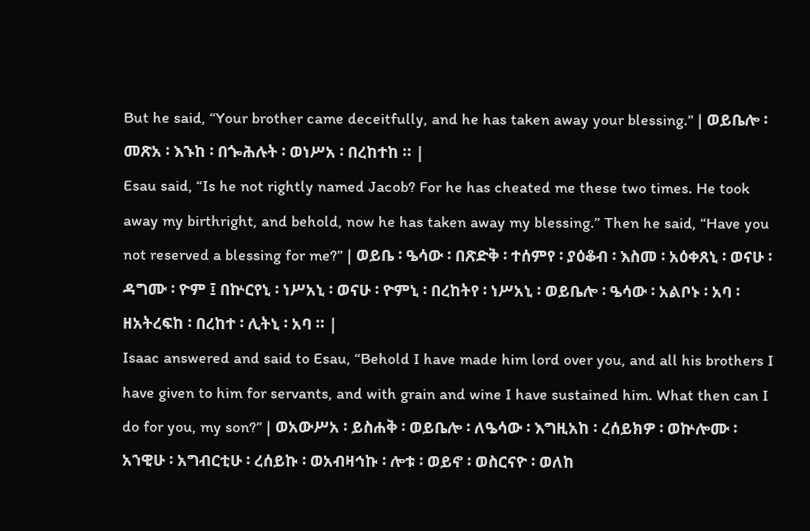But he said, “Your brother came deceitfully, and he has taken away your blessing.” | ወይቤሎ ፡ መጽአ ፡ እኁከ ፡ በጐሕሉት ፡ ወነሥአ ፡ በረከተከ ። |
Esau said, “Is he not rightly named Jacob? For he has cheated me these two times. He took away my birthright, and behold, now he has taken away my blessing.” Then he said, “Have you not reserved a blessing for me?” | ወይቤ ፡ ዔሳው ፡ በጽድቅ ፡ ተሰምየ ፡ ያዕቆብ ፡ እስመ ፡ አዕቀጸኒ ፡ ወናሁ ፡ ዳግሙ ፡ ዮም ፤ በኵርየኒ ፡ ነሥአኒ ፡ ወናሁ ፡ ዮምኒ ፡ በረከትየ ፡ ነሥአኒ ፡ ወይቤሎ ፡ ዔሳው ፡ አልቦኑ ፡ አባ ፡ ዘአትረፍከ ፡ በረከተ ፡ ሊትኒ ፡ አባ ። |
Isaac answered and said to Esau, “Behold I have made him lord over you, and all his brothers I have given to him for servants, and with grain and wine I have sustained him. What then can I do for you, my son?” | ወአውሥአ ፡ ይስሐቅ ፡ ወይቤሎ ፡ ለዔሳው ፡ እግዚአከ ፡ ረሰይክዎ ፡ ወኵሎሙ ፡ አኀዊሁ ፡ አግብርቲሁ ፡ ረሰይኩ ፡ ወአብዛኅኩ ፡ ሎቱ ፡ ወይኖ ፡ ወስርናዮ ፡ ወለከ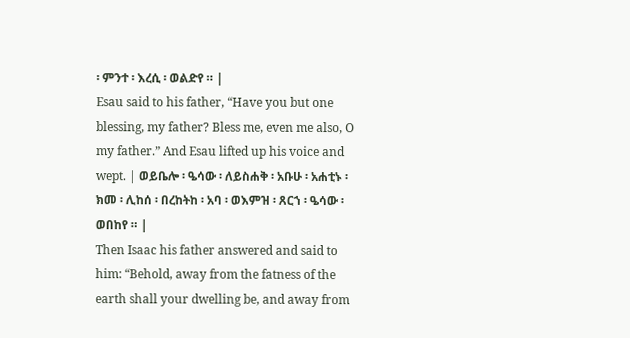፡ ምንተ ፡ እረሲ ፡ ወልድየ ። |
Esau said to his father, “Have you but one blessing, my father? Bless me, even me also, O my father.” And Esau lifted up his voice and wept. | ወይቤሎ ፡ ዔሳው ፡ ለይስሐቅ ፡ አቡሁ ፡ አሐቲኑ ፡ ክመ ፡ ሊከሰ ፡ በረከትከ ፡ አባ ፡ ወእምዝ ፡ ጸርኀ ፡ ዔሳው ፡ ወበከየ ። |
Then Isaac his father answered and said to him: “Behold, away from the fatness of the earth shall your dwelling be, and away from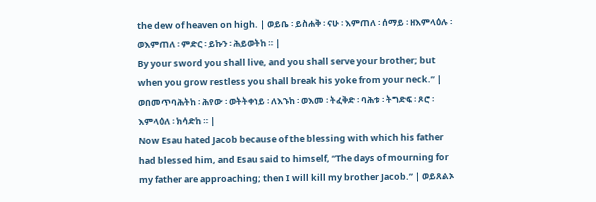the dew of heaven on high. | ወይቤ ፡ ይስሐቅ ፡ ናሁ ፡ እምጠለ ፡ ሰማይ ፡ ዘእምላዕሉ ፡ ወእምጠለ ፡ ምድር ፡ ይኩን ፡ ሕይወትከ ። |
By your sword you shall live, and you shall serve your brother; but when you grow restless you shall break his yoke from your neck.” | ወበመጥባሕትከ ፡ ሕየው ፡ ወትትቀነይ ፡ ለእኁከ ፡ ወእመ ፡ ትፈቅድ ፡ ባሕቱ ፡ ትግድፍ ፡ ጾሮ ፡ እምላዕለ ፡ ክሳድከ ። |
Now Esau hated Jacob because of the blessing with which his father had blessed him, and Esau said to himself, “The days of mourning for my father are approaching; then I will kill my brother Jacob.” | ወይጸልኦ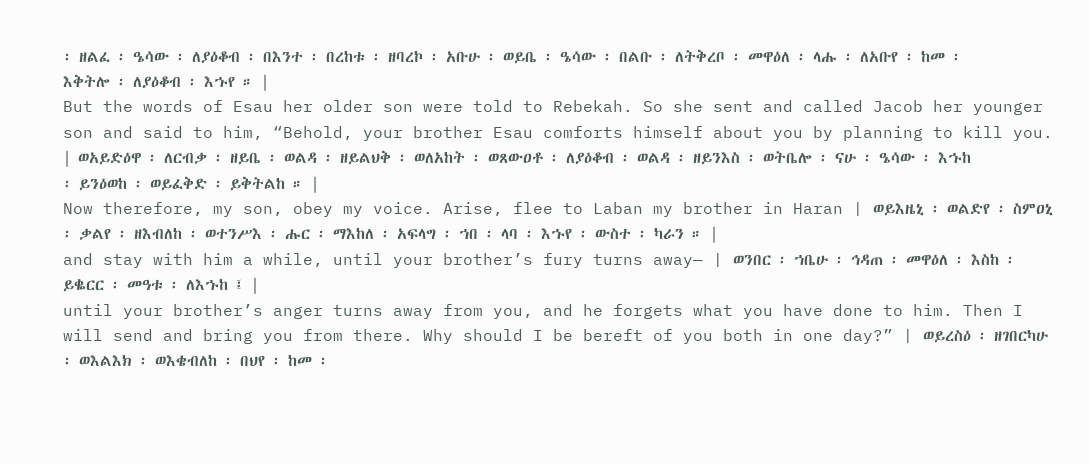፡ ዘልፈ ፡ ዔሳው ፡ ለያዕቆብ ፡ በእንተ ፡ በረከቱ ፡ ዘባረኮ ፡ አቡሁ ፡ ወይቤ ፡ ዔሳው ፡ በልቡ ፡ ለትቅረቦ ፡ መዋዕለ ፡ ላሑ ፡ ለአቡየ ፡ ከመ ፡ እቅትሎ ፡ ለያዕቆብ ፡ እኁየ ። |
But the words of Esau her older son were told to Rebekah. So she sent and called Jacob her younger son and said to him, “Behold, your brother Esau comforts himself about you by planning to kill you. | ወአይድዕዋ ፡ ለርብቃ ፡ ዘይቤ ፡ ወልዳ ፡ ዘይልህቅ ፡ ወለአከት ፡ ወጸውዐቶ ፡ ለያዕቆብ ፡ ወልዳ ፡ ዘይንእስ ፡ ወትቤሎ ፡ ናሁ ፡ ዔሳው ፡ እኁከ ፡ ይንዕወከ ፡ ወይፈቅድ ፡ ይቅትልከ ። |
Now therefore, my son, obey my voice. Arise, flee to Laban my brother in Haran | ወይእዜኒ ፡ ወልድየ ፡ ስምዐኒ ፡ ቃልየ ፡ ዘእብለከ ፡ ወተንሥእ ፡ ሑር ፡ ማእከለ ፡ አፍላግ ፡ ኀበ ፡ ላባ ፡ እኁየ ፡ ውስተ ፡ ካራን ። |
and stay with him a while, until your brother’s fury turns away— | ወንበር ፡ ኀቤሁ ፡ ኅዳጠ ፡ መዋዕለ ፡ እስከ ፡ ይቈርር ፡ መዓቱ ፡ ለእኁከ ፤ |
until your brother’s anger turns away from you, and he forgets what you have done to him. Then I will send and bring you from there. Why should I be bereft of you both in one day?” | ወይረስዕ ፡ ዘገበርካሁ ፡ ወእልእክ ፡ ወእቄብለከ ፡ በህየ ፡ ከመ ፡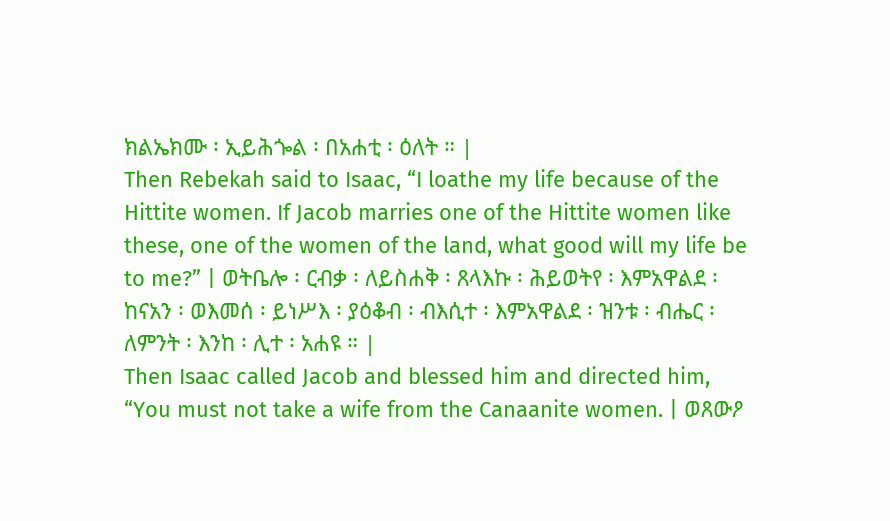ክልኤክሙ ፡ ኢይሕጐል ፡ በአሐቲ ፡ ዕለት ። |
Then Rebekah said to Isaac, “I loathe my life because of the Hittite women. If Jacob marries one of the Hittite women like these, one of the women of the land, what good will my life be to me?” | ወትቤሎ ፡ ርብቃ ፡ ለይስሐቅ ፡ ጸላእኩ ፡ ሕይወትየ ፡ እምአዋልደ ፡ ከናአን ፡ ወእመሰ ፡ ይነሥእ ፡ ያዕቆብ ፡ ብእሲተ ፡ እምአዋልደ ፡ ዝንቱ ፡ ብሔር ፡ ለምንት ፡ እንከ ፡ ሊተ ፡ አሐዩ ። |
Then Isaac called Jacob and blessed him and directed him, “You must not take a wife from the Canaanite women. | ወጸውዖ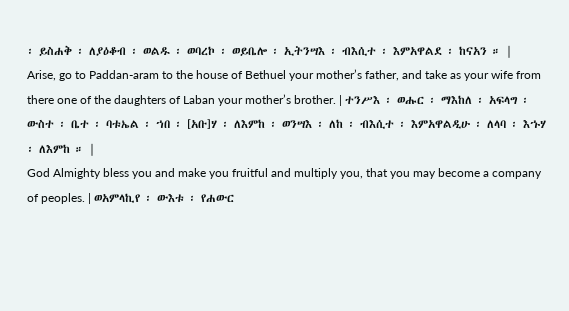፡ ይስሐቅ ፡ ለያዕቆብ ፡ ወልዱ ፡ ወባረኮ ፡ ወይቤሎ ፡ ኢትንሣእ ፡ ብእሲተ ፡ እምአዋልደ ፡ ከናአን ። |
Arise, go to Paddan-aram to the house of Bethuel your mother’s father, and take as your wife from there one of the daughters of Laban your mother’s brother. | ተንሥእ ፡ ወሑር ፡ ማእከለ ፡ አፍላግ ፡ ውስተ ፡ ቤተ ፡ ባቱኤል ፡ ኀበ ፡ [አቡ]ሃ ፡ ለእምከ ፡ ወንሣእ ፡ ለከ ፡ ብእሲተ ፡ እምአዋልዲሁ ፡ ለላባ ፡ እኁሃ ፡ ለእምከ ። |
God Almighty bless you and make you fruitful and multiply you, that you may become a company of peoples. | ወአምላኪየ ፡ ውእቱ ፡ የሐውር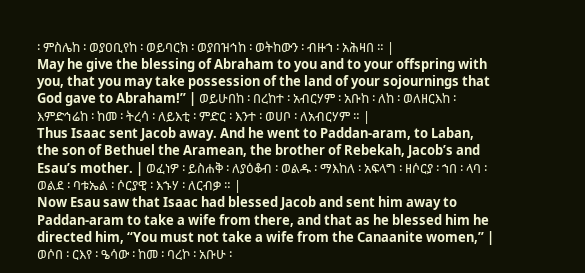፡ ምስሌከ ፡ ወያዐቢየከ ፡ ወይባርክ ፡ ወያበዝኅከ ፡ ወትከውን ፡ ብዙኀ ፡ አሕዛበ ። |
May he give the blessing of Abraham to you and to your offspring with you, that you may take possession of the land of your sojournings that God gave to Abraham!” | ወይሁበከ ፡ በረከተ ፡ አብርሃም ፡ አቡከ ፡ ለከ ፡ ወለዘርእከ ፡ እምድኅሬከ ፡ ከመ ፡ ትረሳ ፡ ለይእቲ ፡ ምድር ፡ እንተ ፡ ወሀቦ ፡ ለአብርሃም ። |
Thus Isaac sent Jacob away. And he went to Paddan-aram, to Laban, the son of Bethuel the Aramean, the brother of Rebekah, Jacob’s and Esau’s mother. | ወፈነዎ ፡ ይስሐቅ ፡ ለያዕቆብ ፡ ወልዱ ፡ ማእከለ ፡ አፍላግ ፡ ዘሶርያ ፡ ኀበ ፡ ላባ ፡ ወልደ ፡ ባቱኤል ፡ ሶርያዊ ፡ እኁሃ ፡ ለርብቃ ። |
Now Esau saw that Isaac had blessed Jacob and sent him away to Paddan-aram to take a wife from there, and that as he blessed him he directed him, “You must not take a wife from the Canaanite women,” | ወሶበ ፡ ርእየ ፡ ዔሳው ፡ ከመ ፡ ባረኮ ፡ አቡሁ ፡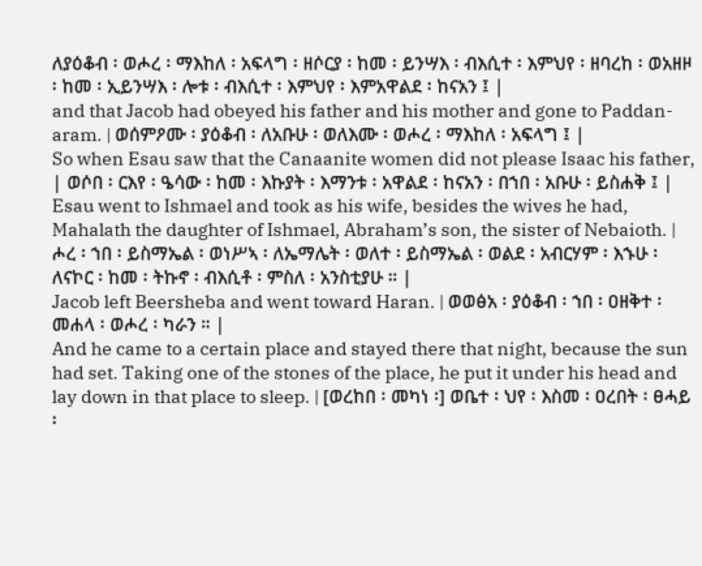ለያዕቆብ ፡ ወሖረ ፡ ማእከለ ፡ አፍላግ ፡ ዘሶርያ ፡ ከመ ፡ ይንሣእ ፡ ብእሲተ ፡ እምህየ ፡ ዘባረከ ፡ ወአዘዞ ፡ ከመ ፡ ኢይንሣእ ፡ ሎቱ ፡ ብእሲተ ፡ እምህየ ፡ እምአዋልደ ፡ ከናአን ፤ |
and that Jacob had obeyed his father and his mother and gone to Paddan-aram. | ወሰምዖሙ ፡ ያዕቆብ ፡ ለአቡሁ ፡ ወለእሙ ፡ ወሖረ ፡ ማእከለ ፡ አፍላግ ፤ |
So when Esau saw that the Canaanite women did not please Isaac his father, | ወሶበ ፡ ርእየ ፡ ዔሳው ፡ ከመ ፡ እኩያት ፡ እማንቱ ፡ አዋልደ ፡ ከናአን ፡ በኀበ ፡ አቡሁ ፡ ይስሐቅ ፤ |
Esau went to Ishmael and took as his wife, besides the wives he had, Mahalath the daughter of Ishmael, Abraham’s son, the sister of Nebaioth. | ሖረ ፡ ኀበ ፡ ይስማኤል ፡ ወነሥኣ ፡ ለኤማሌት ፡ ወለተ ፡ ይስማኤል ፡ ወልደ ፡ አብርሃም ፡ እኁሁ ፡ ለናኮር ፡ ከመ ፡ ትኩኖ ፡ ብእሲቶ ፡ ምስለ ፡ አንስቲያሁ ። |
Jacob left Beersheba and went toward Haran. | ወወፅአ ፡ ያዕቆብ ፡ ኀበ ፡ ዐዘቅተ ፡ መሐላ ፡ ወሖረ ፡ ካራን ። |
And he came to a certain place and stayed there that night, because the sun had set. Taking one of the stones of the place, he put it under his head and lay down in that place to sleep. | [ወረከበ ፡ መካነ ፡] ወቤተ ፡ ህየ ፡ እስመ ፡ ዐረበት ፡ ፀሓይ ፡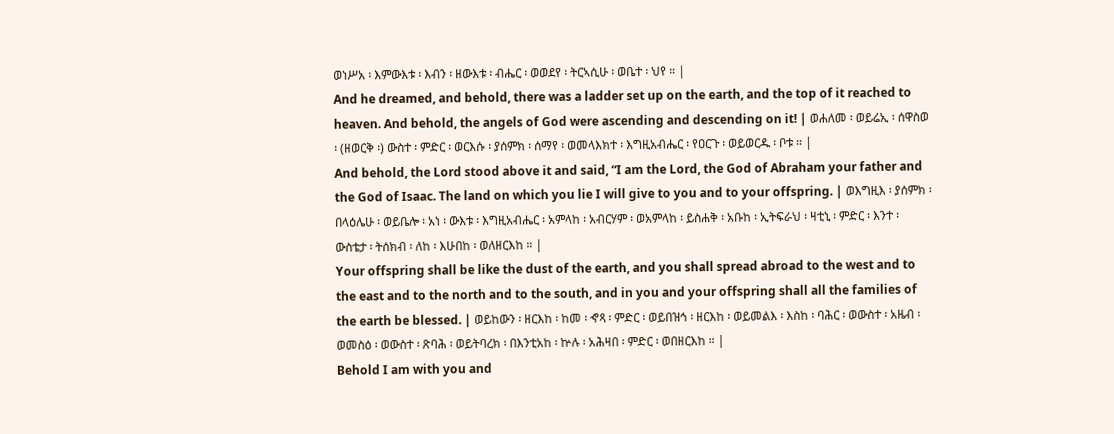ወነሥአ ፡ እምውእቱ ፡ እብን ፡ ዘውእቱ ፡ ብሔር ፡ ወወደየ ፡ ትርኣሲሁ ፡ ወቤተ ፡ ህየ ። |
And he dreamed, and behold, there was a ladder set up on the earth, and the top of it reached to heaven. And behold, the angels of God were ascending and descending on it! | ወሐለመ ፡ ወይሬኢ ፡ ሰዋስወ ፡ (ዘወርቅ ፡) ውስተ ፡ ምድር ፡ ወርእሱ ፡ ያሰምክ ፡ ሰማየ ፡ ወመላእክተ ፡ እግዚአብሔር ፡ የዐርጉ ፡ ወይወርዱ ፡ ቦቱ ። |
And behold, the Lord stood above it and said, “I am the Lord, the God of Abraham your father and the God of Isaac. The land on which you lie I will give to you and to your offspring. | ወእግዚእ ፡ ያሰምክ ፡ በላዕሌሁ ፡ ወይቤሎ ፡ አነ ፡ ውእቱ ፡ እግዚአብሔር ፡ አምላከ ፡ አብርሃም ፡ ወአምላከ ፡ ይስሐቅ ፡ አቡከ ፡ ኢትፍራህ ፡ ዛቲኒ ፡ ምድር ፡ እንተ ፡ ውስቴታ ፡ ትሰክብ ፡ ለከ ፡ እሁበከ ፡ ወለዘርእከ ። |
Your offspring shall be like the dust of the earth, and you shall spread abroad to the west and to the east and to the north and to the south, and in you and your offspring shall all the families of the earth be blessed. | ወይከውን ፡ ዘርእከ ፡ ከመ ፡ ኆጻ ፡ ምድር ፡ ወይበዝኅ ፡ ዘርእከ ፡ ወይመልእ ፡ እስከ ፡ ባሕር ፡ ወውስተ ፡ አዜብ ፡ ወመስዕ ፡ ወውስተ ፡ ጽባሕ ፡ ወይትባረክ ፡ በእንቲአከ ፡ ኵሉ ፡ አሕዛበ ፡ ምድር ፡ ወበዘርእከ ። |
Behold I am with you and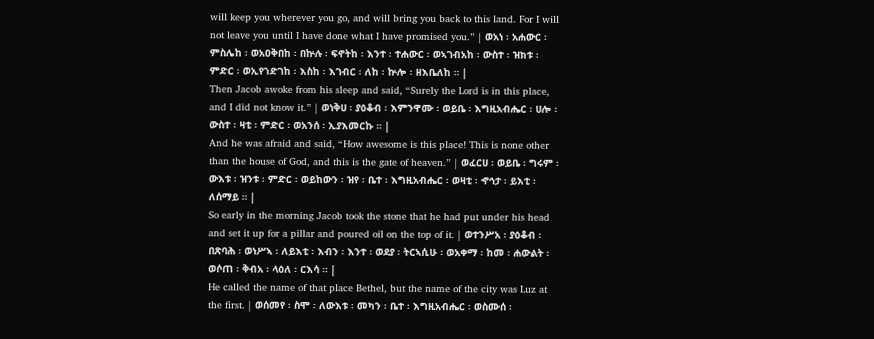will keep you wherever you go, and will bring you back to this land. For I will not leave you until I have done what I have promised you.” | ወአነ ፡ አሐውር ፡ ምስሌከ ፡ ወአዐቅበከ ፡ በኵሉ ፡ ፍኖትከ ፡ እንተ ፡ ተሐውር ፡ ወኣገብአከ ፡ ውስተ ፡ ዝክቱ ፡ ምድር ፡ ወኢየኀድገከ ፡ እስከ ፡ እገብር ፡ ለከ ፡ ኵሎ ፡ ዘእቤለከ ። |
Then Jacob awoke from his sleep and said, “Surely the Lord is in this place, and I did not know it.” | ወነቅሀ ፡ ያዕቆብ ፡ እምንዋሙ ፡ ወይቤ ፡ እግዚአብሔር ፡ ሀሎ ፡ ውስተ ፡ ዛቲ ፡ ምድር ፡ ወአንሰ ፡ ኢያእመርኩ ። |
And he was afraid and said, “How awesome is this place! This is none other than the house of God, and this is the gate of heaven.” | ወፈርሀ ፡ ወይቤ ፡ ግሩም ፡ ውእቱ ፡ ዝንቱ ፡ ምድር ፡ ወይከውን ፡ ዝየ ፡ ቤተ ፡ እግዚአብሔር ፡ ወዛቲ ፡ ኆኅታ ፡ ይእቲ ፡ ለሰማይ ። |
So early in the morning Jacob took the stone that he had put under his head and set it up for a pillar and poured oil on the top of it. | ወተንሥአ ፡ ያዕቆብ ፡ በጽባሕ ፡ ወነሥኣ ፡ ለይእቲ ፡ እብን ፡ እንተ ፡ ወደያ ፡ ትርኣሲሁ ፡ ወአቀማ ፡ ከመ ፡ ሐውልት ፡ ወሶጠ ፡ ቅብአ ፡ ላዕለ ፡ ርእሳ ። |
He called the name of that place Bethel, but the name of the city was Luz at the first. | ወሰመየ ፡ ስሞ ፡ ለውእቱ ፡ መካን ፡ ቤተ ፡ እግዚአብሔር ፡ ወስሙሰ ፡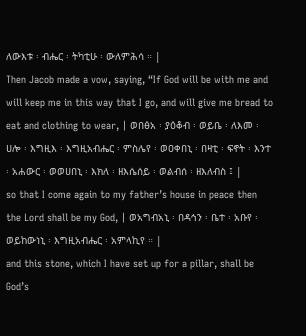ለውእቱ ፡ ብሔር ፡ ትካቲሁ ፡ ውለምሕሳ ። |
Then Jacob made a vow, saying, “If God will be with me and will keep me in this way that I go, and will give me bread to eat and clothing to wear, | ወበፅአ ፡ ያዕቆብ ፡ ወይቤ ፡ ለእመ ፡ ሀሎ ፡ እግዚእ ፡ እግዚአብሔር ፡ ምስሌየ ፡ ወዐቀበኒ ፡ በዛቲ ፡ ፍኖት ፡ እንተ ፡ አሐውር ፡ ወወሀበኒ ፡ እክለ ፡ ዘእሴሰይ ፡ ወልብሰ ፡ ዘእለብስ ፤ |
so that I come again to my father’s house in peace then the Lord shall be my God, | ወአግብአኒ ፡ በዳኅን ፡ ቤተ ፡ አቡየ ፡ ወይከውነኒ ፡ እግዚአብሔር ፡ አምላኪየ ። |
and this stone, which I have set up for a pillar, shall be God’s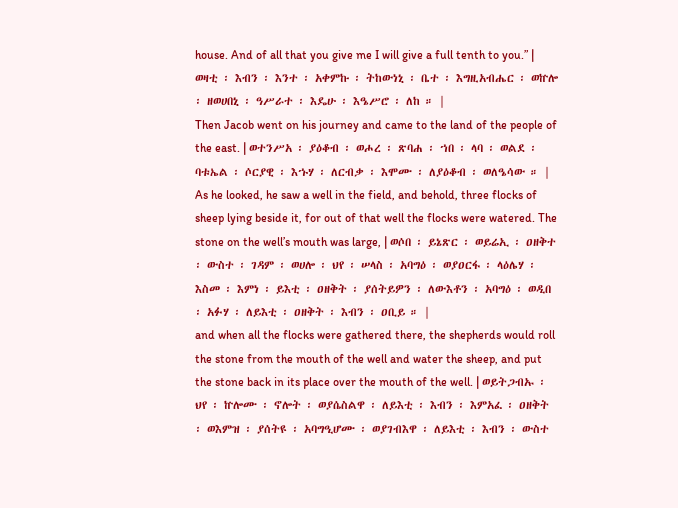house. And of all that you give me I will give a full tenth to you.” | ወዛቲ ፡ እብን ፡ እንተ ፡ አቀምኩ ፡ ትከውነኒ ፡ ቤተ ፡ እግዚአብሔር ፡ ወኵሎ ፡ ዘወሀበኒ ፡ ዓሥራተ ፡ እዴሁ ፡ እዔሥሮ ፡ ለከ ። |
Then Jacob went on his journey and came to the land of the people of the east. | ወተንሥአ ፡ ያዕቆብ ፡ ወሖረ ፡ ጽባሐ ፡ ኀበ ፡ ላባ ፡ ወልደ ፡ ባቱኤል ፡ ሶርያዊ ፡ እኁሃ ፡ ለርብቃ ፡ እሞሙ ፡ ለያዕቆብ ፡ ወለዔሳው ። |
As he looked, he saw a well in the field, and behold, three flocks of sheep lying beside it, for out of that well the flocks were watered. The stone on the well’s mouth was large, | ወሶበ ፡ ይኔጽር ፡ ወይሬኢ ፡ ዐዘቅተ ፡ ውስተ ፡ ገዳም ፡ ወሀሎ ፡ ህየ ፡ ሠላስ ፡ አባግዕ ፡ ወያዐርፋ ፡ ላዕሌሃ ፡ እስመ ፡ እምነ ፡ ይእቲ ፡ ዐዘቅት ፡ ያሰትይዎን ፡ ለውእቶን ፡ አባግዕ ፡ ወዲበ ፡ አፉሃ ፡ ለይእቲ ፡ ዐዘቅት ፡ እብን ፡ ዐቢይ ። |
and when all the flocks were gathered there, the shepherds would roll the stone from the mouth of the well and water the sheep, and put the stone back in its place over the mouth of the well. | ወይትጋብኡ ፡ ህየ ፡ ኵሎሙ ፡ ኖሎት ፡ ወያሴስልዋ ፡ ለይእቲ ፡ እብን ፡ እምአፈ ፡ ዐዘቅት ፡ ወእምዝ ፡ ያሰትዩ ፡ አባግዒሆሙ ፡ ወያገብእዋ ፡ ለይእቲ ፡ እብን ፡ ውስተ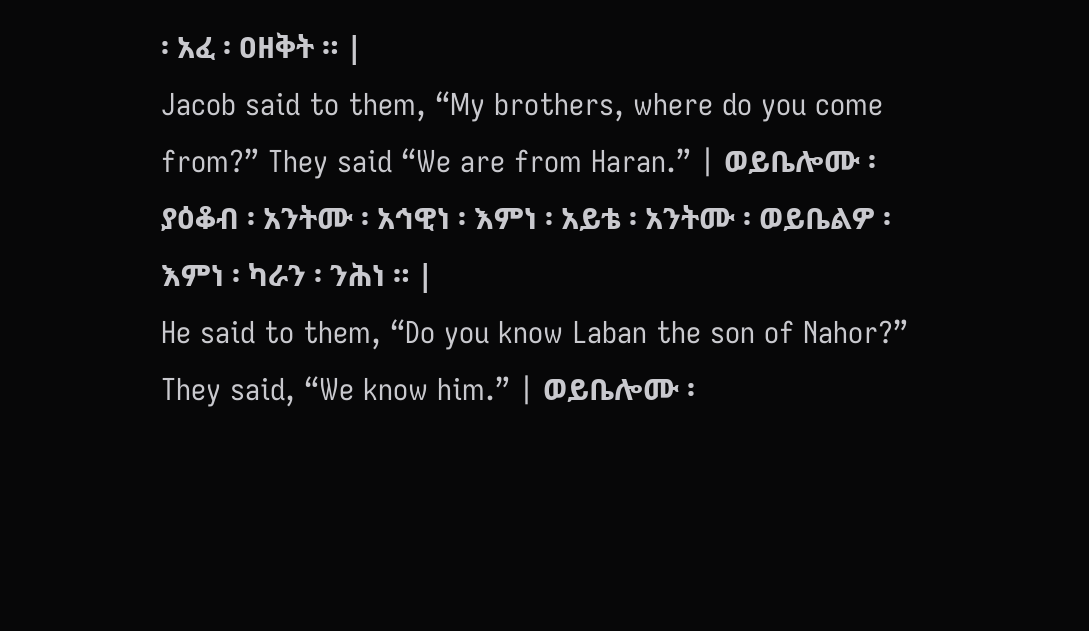፡ አፈ ፡ ዐዘቅት ። |
Jacob said to them, “My brothers, where do you come from?” They said “We are from Haran.” | ወይቤሎሙ ፡ ያዕቆብ ፡ አንትሙ ፡ አኅዊነ ፡ እምነ ፡ አይቴ ፡ አንትሙ ፡ ወይቤልዎ ፡ እምነ ፡ ካራን ፡ ንሕነ ። |
He said to them, “Do you know Laban the son of Nahor?” They said, “We know him.” | ወይቤሎሙ ፡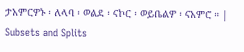ታአምርዎኑ ፡ ለላባ ፡ ወልደ ፡ ናኮር ፡ ወይቤልዎ ፡ ናአምሮ ። |
Subsets and Splits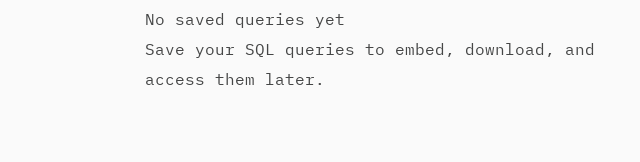No saved queries yet
Save your SQL queries to embed, download, and access them later.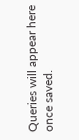Queries will appear here once saved.